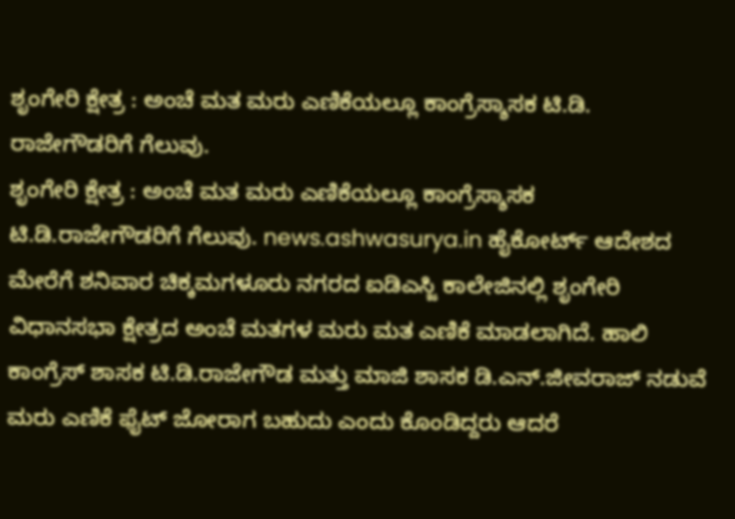ಶೃಂಗೇರಿ ಕ್ಷೇತ್ರ : ಅಂಚೆ ಮತ ಮರು ಎಣಿಕೆಯಲ್ಲೂ ಕಾಂಗ್ರೆಸ್ಶಾಸಕ ಟಿ.ಡಿ. ರಾಜೇಗೌಡರಿಗೆ ಗೆಲುವು.
ಶೃಂಗೇರಿ ಕ್ಷೇತ್ರ : ಅಂಚೆ ಮತ ಮರು ಎಣಿಕೆಯಲ್ಲೂ ಕಾಂಗ್ರೆಸ್ಶಾಸಕ ಟಿ.ಡಿ.ರಾಜೇಗೌಡರಿಗೆ ಗೆಲುವು. news.ashwasurya.in ಹೈಕೋರ್ಟ್ ಆದೇಶದ ಮೇರೆಗೆ ಶನಿವಾರ ಚಿಕ್ಕಮಗಳೂರು ನಗರದ ಐಡಿಎಸ್ಜಿ ಕಾಲೇಜಿನಲ್ಲಿ ಶೃಂಗೇರಿ ವಿಧಾನಸಭಾ ಕ್ಷೇತ್ರದ ಅಂಚೆ ಮತಗಳ ಮರು ಮತ ಎಣಿಕೆ ಮಾಡಲಾಗಿದೆ. ಹಾಲಿ ಕಾಂಗ್ರೆಸ್ ಶಾಸಕ ಟಿ.ಡಿ.ರಾಜೇಗೌಡ ಮತ್ತು ಮಾಜಿ ಶಾಸಕ ಡಿ.ಎನ್.ಜೀವರಾಜ್ ನಡುವೆ ಮರು ಎಣಿಕೆ ಫೈಟ್ ಜೋರಾಗ ಬಹುದು ಎಂದು ಕೊಂಡಿದ್ದರು ಆದರೆ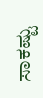ಸಾಕಷ್ಟು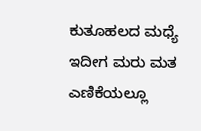ಕುತೂಹಲದ ಮಧ್ಯೆ ಇದೀಗ ಮರು ಮತ ಎಣಿಕೆಯಲ್ಲೂ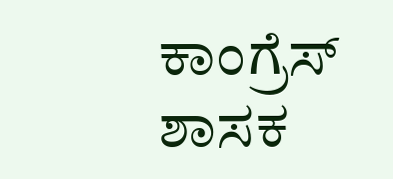ಕಾಂಗ್ರೆಸ್ ಶಾಸಕ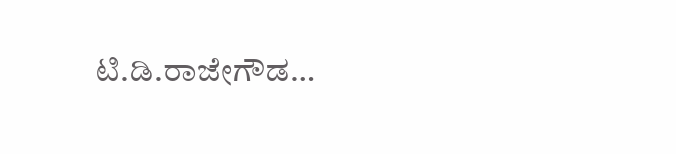ಟಿ.ಡಿ.ರಾಜೇಗೌಡ…